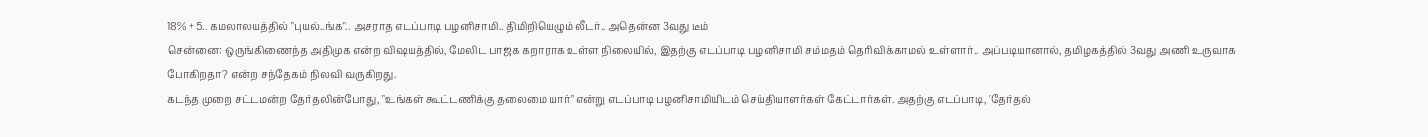18% + 5.. கமலாலயத்தில் "புயல்..ங்க".. அசராத எடப்பாடி பழனிசாமி.. திமிறியெழும் லீடர்.. அதென்ன 3வது டீம்
சென்னை: ஒருங்கிணைந்த அதிமுக என்ற விஷயத்தில், மேலிட பாஜக கறாராக உள்ள நிலையில், இதற்கு எடப்பாடி பழனிசாமி சம்மதம் தெரிவிக்காமல் உள்ளார்.. அப்படியானால், தமிழகத்தில் 3வது அணி உருவாக போகிறதா? என்ற சந்தேகம் நிலவி வருகிறது.
கடந்த முறை சட்டமன்ற தேர்தலின்போது, "உங்கள் கூட்டணிக்கு தலைமை யார்" என்று எடப்பாடி பழனிசாமியிடம் செய்தியாளர்கள் கேட்டார்கள். அதற்கு எடப்பாடி, 'தேர்தல்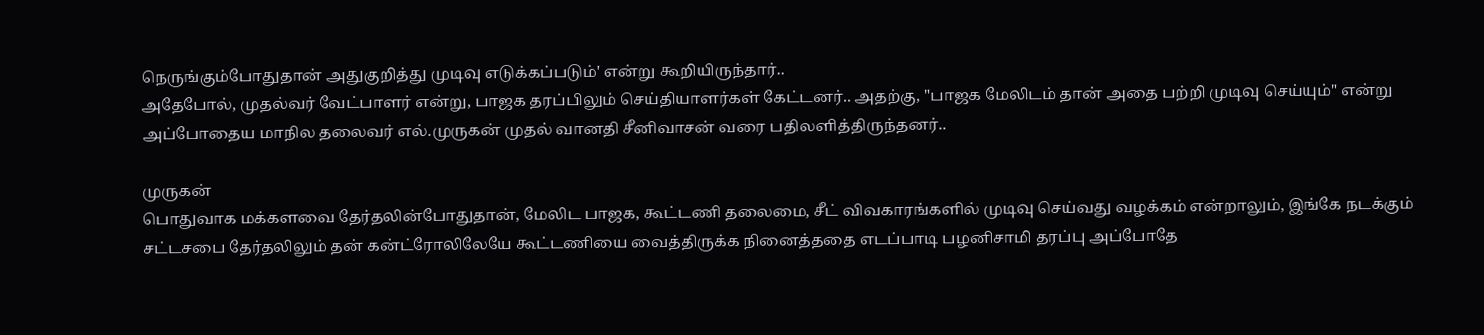நெருங்கும்போதுதான் அதுகுறித்து முடிவு எடுக்கப்படும்' என்று கூறியிருந்தார்..
அதேபோல், முதல்வர் வேட்பாளர் என்று, பாஜக தரப்பிலும் செய்தியாளர்கள் கேட்டனர்.. அதற்கு, "பாஜக மேலிடம் தான் அதை பற்றி முடிவு செய்யும்" என்று அப்போதைய மாநில தலைவர் எல்.முருகன் முதல் வானதி சீனிவாசன் வரை பதிலளித்திருந்தனர்..

முருகன்
பொதுவாக மக்களவை தேர்தலின்போதுதான், மேலிட பாஜக, கூட்டணி தலைமை, சீட் விவகாரங்களில் முடிவு செய்வது வழக்கம் என்றாலும், இங்கே நடக்கும் சட்டசபை தேர்தலிலும் தன் கன்ட்ரோலிலேயே கூட்டணியை வைத்திருக்க நினைத்ததை எடப்பாடி பழனிசாமி தரப்பு அப்போதே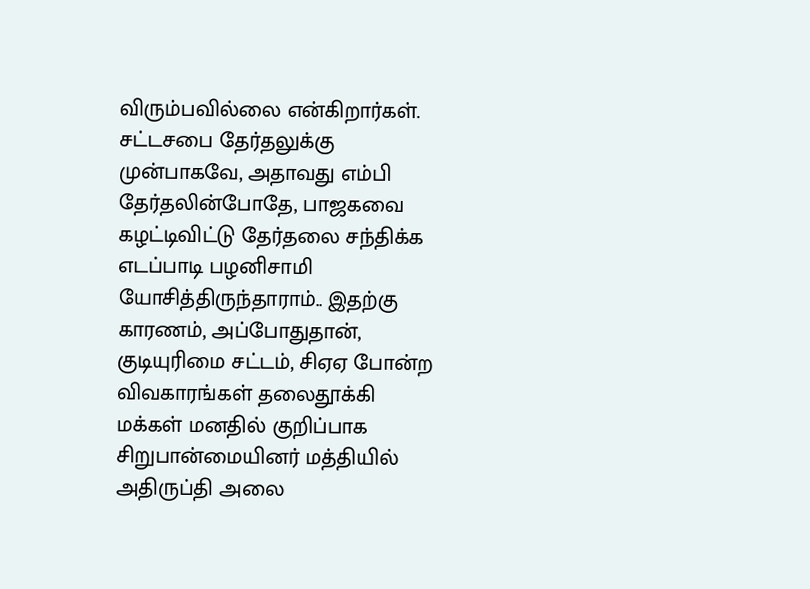விரும்பவில்லை என்கிறார்கள். சட்டசபை தேர்தலுக்கு முன்பாகவே, அதாவது எம்பி தேர்தலின்போதே, பாஜகவை கழட்டிவிட்டு தேர்தலை சந்திக்க எடப்பாடி பழனிசாமி யோசித்திருந்தாராம்.. இதற்கு காரணம், அப்போதுதான், குடியுரிமை சட்டம், சிஏஏ போன்ற விவகாரங்கள் தலைதூக்கி மக்கள் மனதில் குறிப்பாக சிறுபான்மையினர் மத்தியில் அதிருப்தி அலை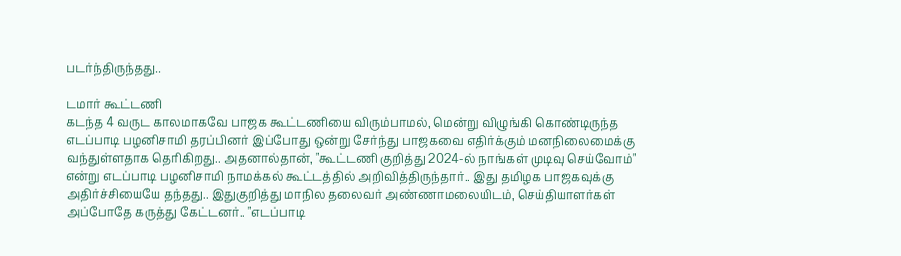படர்ந்திருந்தது..

டமார் கூட்டணி
கடந்த 4 வருட காலமாகவே பாஜக கூட்டணியை விரும்பாமல், மென்று விழுங்கி கொண்டிருந்த எடப்பாடி பழனிசாமி தரப்பினர் இப்போது ஒன்று சேர்ந்து பாஜகவை எதிர்க்கும் மனநிலைமைக்கு வந்துள்ளதாக தெரிகிறது.. அதனால்தான், "கூட்டணி குறித்து 2024-ல் நாங்கள் முடிவு செய்வோம்" என்று எடப்பாடி பழனிசாமி நாமக்கல் கூட்டத்தில் அறிவித்திருந்தார்.. இது தமிழக பாஜகவுக்கு அதிர்ச்சியையே தந்தது.. இதுகுறித்து மாநில தலைவர் அண்ணாமலையிடம், செய்தியாளர்கள் அப்போதே கருத்து கேட்டனர்.. "எடப்பாடி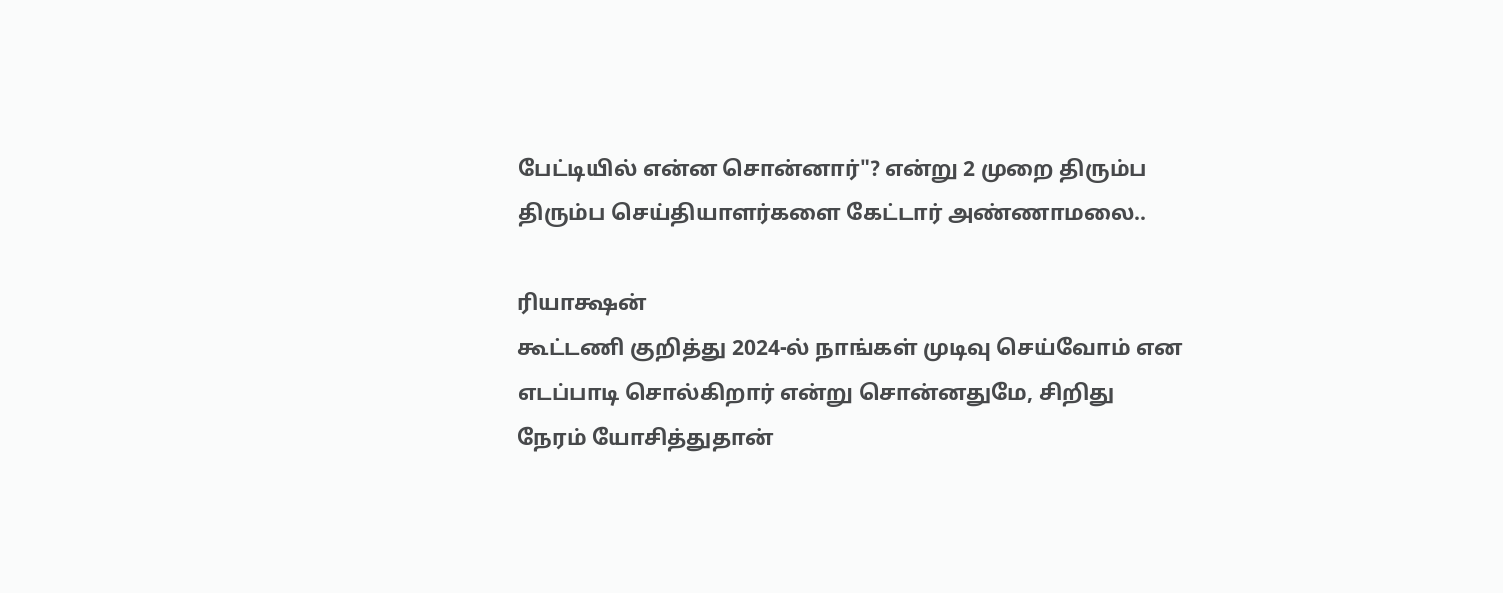பேட்டியில் என்ன சொன்னார்"? என்று 2 முறை திரும்ப திரும்ப செய்தியாளர்களை கேட்டார் அண்ணாமலை..

ரியாக்ஷன்
கூட்டணி குறித்து 2024-ல் நாங்கள் முடிவு செய்வோம் என எடப்பாடி சொல்கிறார் என்று சொன்னதுமே, சிறிது நேரம் யோசித்துதான்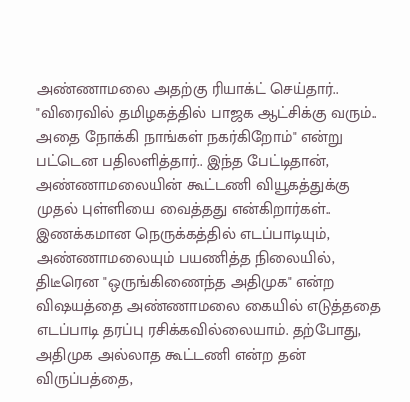அண்ணாமலை அதற்கு ரியாக்ட் செய்தார்.. "விரைவில் தமிழகத்தில் பாஜக ஆட்சிக்கு வரும்.. அதை நோக்கி நாங்கள் நகர்கிறோம்" என்று பட்டென பதிலளித்தார்.. இந்த பேட்டிதான், அண்ணாமலையின் கூட்டணி வியூகத்துக்கு முதல் புள்ளியை வைத்தது என்கிறார்கள்.. இணக்கமான நெருக்கத்தில் எடப்பாடியும், அண்ணாமலையும் பயணித்த நிலையில், திடீரென "ஒருங்கிணைந்த அதிமுக" என்ற விஷயத்தை அண்ணாமலை கையில் எடுத்ததை எடப்பாடி தரப்பு ரசிக்கவில்லையாம். தற்போது, அதிமுக அல்லாத கூட்டணி என்ற தன் விருப்பத்தை,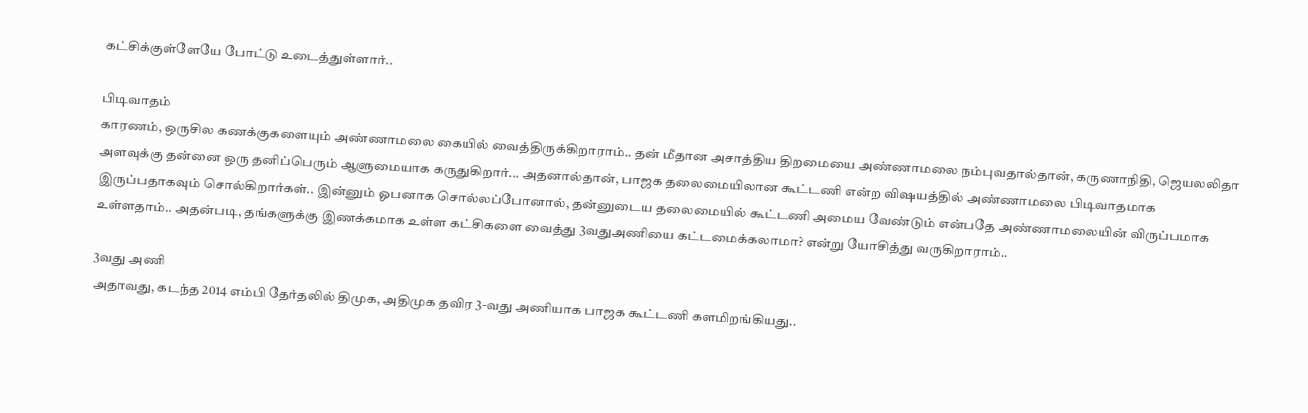கட்சிக்குள்ளேயே போட்டு உடைத்துள்ளார்..

பிடிவாதம்
காரணம், ஒருசில கணக்குகளையும் அண்ணாமலை கையில் வைத்திருக்கிறாராம்.. தன் மீதான அசாத்திய திறமையை அண்ணாமலை நம்புவதால்தான், கருணாநிதி, ஜெயலலிதா அளவுக்கு தன்னை ஒரு தனிப்பெரும் ஆளுமையாக கருதுகிறார்... அதனால்தான், பாஜக தலைமையிலான கூட்டணி என்ற விஷயத்தில் அண்ணாமலை பிடிவாதமாக இருப்பதாகவும் சொல்கிறார்கள்.. இன்னும் ஓபனாக சொல்லப்போனால், தன்னுடைய தலைமையில் கூட்டணி அமைய வேண்டும் என்பதே அண்ணாமலையின் விருப்பமாக உள்ளதாம்.. அதன்படி, தங்களுக்கு இணக்கமாக உள்ள கட்சிகளை வைத்து 3வதுஅணியை கட்டமைக்கலாமா? என்று யோசித்து வருகிறாராம்..

3வது அணி
அதாவது, கடந்த 2014 எம்பி தேர்தலில் திமுக, அதிமுக தவிர 3-வது அணியாக பாஜக கூட்டணி களமிறங்கியது..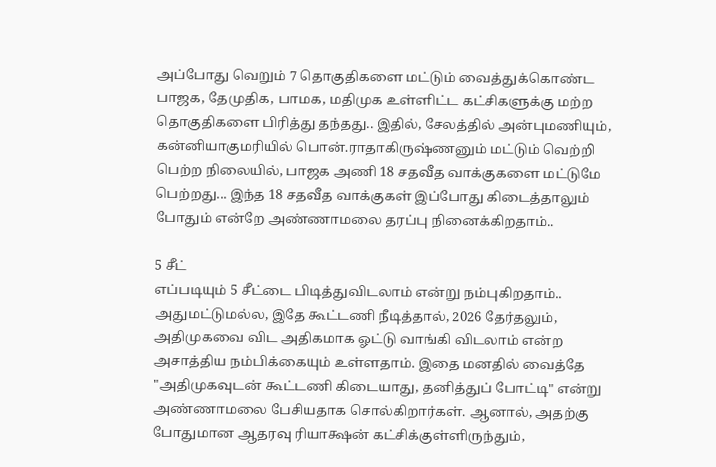அப்போது வெறும் 7 தொகுதிகளை மட்டும் வைத்துக்கொண்ட பாஜக, தேமுதிக, பாமக, மதிமுக உள்ளிட்ட கட்சிகளுக்கு மற்ற தொகுதிகளை பிரித்து தந்தது.. இதில், சேலத்தில் அன்புமணியும், கன்னியாகுமரியில் பொன்.ராதாகிருஷ்ணனும் மட்டும் வெற்றி பெற்ற நிலையில், பாஜக அணி 18 சதவீத வாக்குகளை மட்டுமே பெற்றது... இந்த 18 சதவீத வாக்குகள் இப்போது கிடைத்தாலும் போதும் என்றே அண்ணாமலை தரப்பு நினைக்கிறதாம்..

5 சீட்
எப்படியும் 5 சீட்டை பிடித்துவிடலாம் என்று நம்புகிறதாம்.. அதுமட்டுமல்ல, இதே கூட்டணி நீடித்தால், 2026 தேர்தலும், அதிமுகவை விட அதிகமாக ஓட்டு வாங்கி விடலாம் என்ற அசாத்திய நம்பிக்கையும் உள்ளதாம். இதை மனதில் வைத்தே "அதிமுகவுடன் கூட்டணி கிடையாது, தனித்துப் போட்டி" என்று அண்ணாமலை பேசியதாக சொல்கிறார்கள். ஆனால், அதற்கு போதுமான ஆதரவு ரியாக்ஷன் கட்சிக்குள்ளிருந்தும்,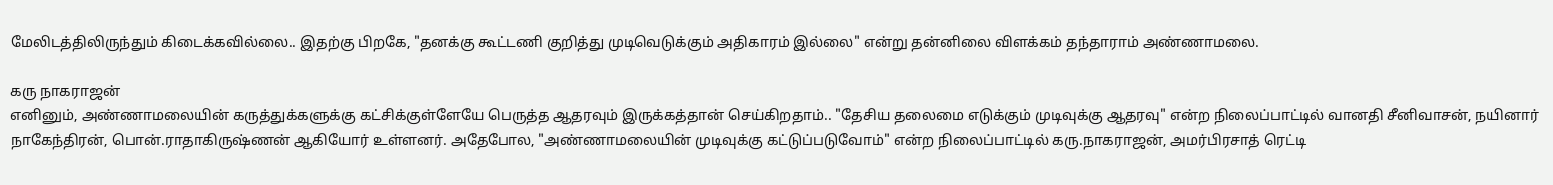மேலிடத்திலிருந்தும் கிடைக்கவில்லை.. இதற்கு பிறகே, "தனக்கு கூட்டணி குறித்து முடிவெடுக்கும் அதிகாரம் இல்லை" என்று தன்னிலை விளக்கம் தந்தாராம் அண்ணாமலை.

கரு நாகராஜன்
எனினும், அண்ணாமலையின் கருத்துக்களுக்கு கட்சிக்குள்ளேயே பெருத்த ஆதரவும் இருக்கத்தான் செய்கிறதாம்.. "தேசிய தலைமை எடுக்கும் முடிவுக்கு ஆதரவு" என்ற நிலைப்பாட்டில் வானதி சீனிவாசன், நயினார் நாகேந்திரன், பொன்.ராதாகிருஷ்ணன் ஆகியோர் உள்ளனர். அதேபோல, "அண்ணாமலையின் முடிவுக்கு கட்டுப்படுவோம்" என்ற நிலைப்பாட்டில் கரு.நாகராஜன், அமர்பிரசாத் ரெட்டி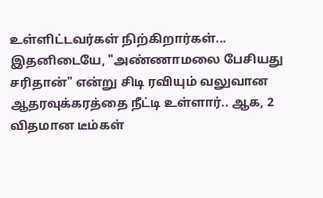உள்ளிட்டவர்கள் நிற்கிறார்கள்... இதனிடையே, "அண்ணாமலை பேசியது சரிதான்" என்று சிடி ரவியும் வலுவான ஆதரவுக்கரத்தை நீட்டி உள்ளார்.. ஆக, 2 விதமான டீம்கள்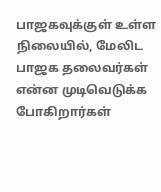பாஜகவுக்குள் உள்ள நிலையில், மேலிட பாஜக தலைவர்கள் என்ன முடிவெடுக்க போகிறார்கள்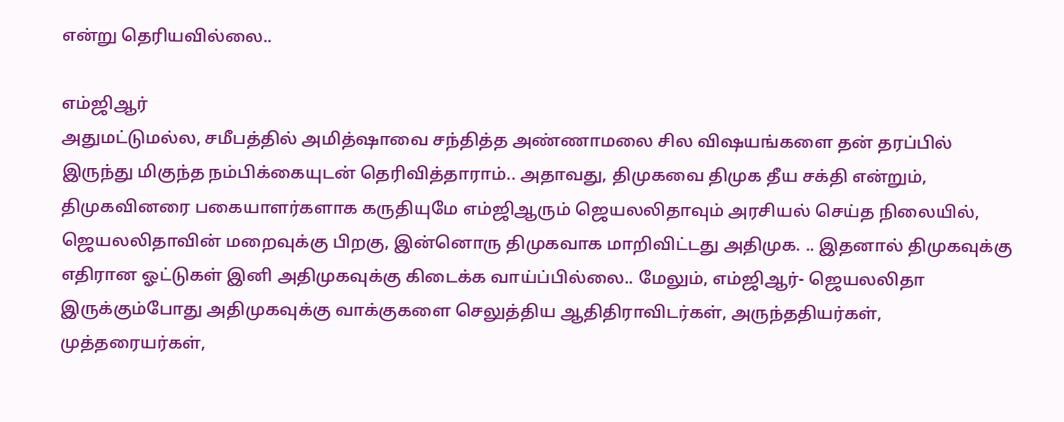என்று தெரியவில்லை..

எம்ஜிஆர்
அதுமட்டுமல்ல, சமீபத்தில் அமித்ஷாவை சந்தித்த அண்ணாமலை சில விஷயங்களை தன் தரப்பில் இருந்து மிகுந்த நம்பிக்கையுடன் தெரிவித்தாராம்.. அதாவது, திமுகவை திமுக தீய சக்தி என்றும், திமுகவினரை பகையாளர்களாக கருதியுமே எம்ஜிஆரும் ஜெயலலிதாவும் அரசியல் செய்த நிலையில், ஜெயலலிதாவின் மறைவுக்கு பிறகு, இன்னொரு திமுகவாக மாறிவிட்டது அதிமுக. .. இதனால் திமுகவுக்கு எதிரான ஓட்டுகள் இனி அதிமுகவுக்கு கிடைக்க வாய்ப்பில்லை.. மேலும், எம்ஜிஆர்- ஜெயலலிதா இருக்கும்போது அதிமுகவுக்கு வாக்குகளை செலுத்திய ஆதிதிராவிடர்கள், அருந்ததியர்கள், முத்தரையர்கள்,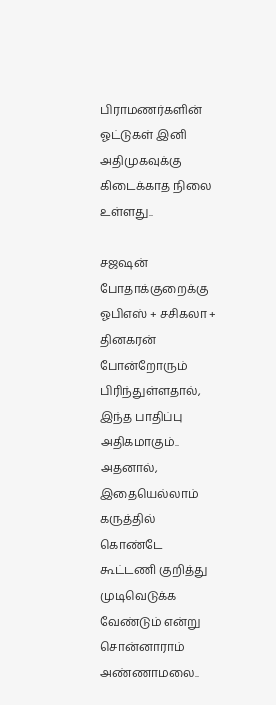பிராமணர்களின் ஓட்டுகள் இனி அதிமுகவுக்கு கிடைக்காத நிலை உள்ளது..

சஜஷன்
போதாக்குறைக்கு ஓபிஎஸ் + சசிகலா + தினகரன் போன்றோரும் பிரிந்துள்ளதால், இந்த பாதிப்பு அதிகமாகும்.. அதனால், இதையெல்லாம் கருத்தில் கொண்டே கூட்டணி குறித்து முடிவெடுக்க வேண்டும் என்று சொன்னாராம் அண்ணாமலை..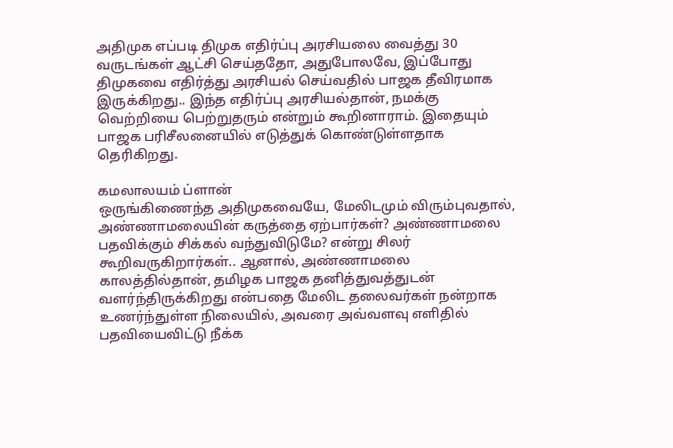அதிமுக எப்படி திமுக எதிர்ப்பு அரசியலை வைத்து 30 வருடங்கள் ஆட்சி செய்ததோ, அதுபோலவே, இப்போது திமுகவை எதிர்த்து அரசியல் செய்வதில் பாஜக தீவிரமாக இருக்கிறது.. இந்த எதிர்ப்பு அரசியல்தான், நமக்கு வெற்றியை பெற்றுதரும் என்றும் கூறினாராம். இதையும் பாஜக பரிசீலனையில் எடுத்துக் கொண்டுள்ளதாக தெரிகிறது.

கமலாலயம் ப்ளான்
ஒருங்கிணைந்த அதிமுகவையே, மேலிடமும் விரும்புவதால், அண்ணாமலையின் கருத்தை ஏற்பார்கள்? அண்ணாமலை பதவிக்கும் சிக்கல் வந்துவிடுமே? என்று சிலர் கூறிவருகிறார்கள்.. ஆனால், அண்ணாமலை காலத்தில்தான், தமிழக பாஜக தனித்துவத்துடன் வளர்ந்திருக்கிறது என்பதை மேலிட தலைவர்கள் நன்றாக உணர்ந்துள்ள நிலையில், அவரை அவ்வளவு எளிதில் பதவியைவிட்டு நீக்க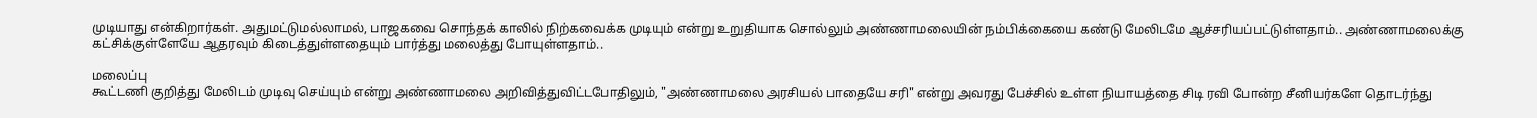முடியாது என்கிறார்கள். அதுமட்டுமல்லாமல், பாஜகவை சொந்தக் காலில் நிற்கவைக்க முடியும் என்று உறுதியாக சொல்லும் அண்ணாமலையின் நம்பிக்கையை கண்டு மேலிடமே ஆச்சரியப்பட்டுள்ளதாம்.. அண்ணாமலைக்கு கட்சிக்குள்ளேயே ஆதரவும் கிடைத்துள்ளதையும் பார்த்து மலைத்து போயுள்ளதாம்..

மலைப்பு
கூட்டணி குறித்து மேலிடம் முடிவு செய்யும் என்று அண்ணாமலை அறிவித்துவிட்டபோதிலும், "அண்ணாமலை அரசியல் பாதையே சரி" என்று அவரது பேச்சில் உள்ள நியாயத்தை சிடி ரவி போன்ற சீனியர்களே தொடர்ந்து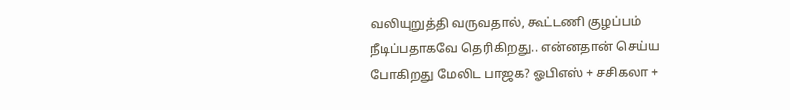வலியுறுத்தி வருவதால், கூட்டணி குழப்பம் நீடிப்பதாகவே தெரிகிறது.. என்னதான் செய்ய போகிறது மேலிட பாஜக? ஓபிஎஸ் + சசிகலா +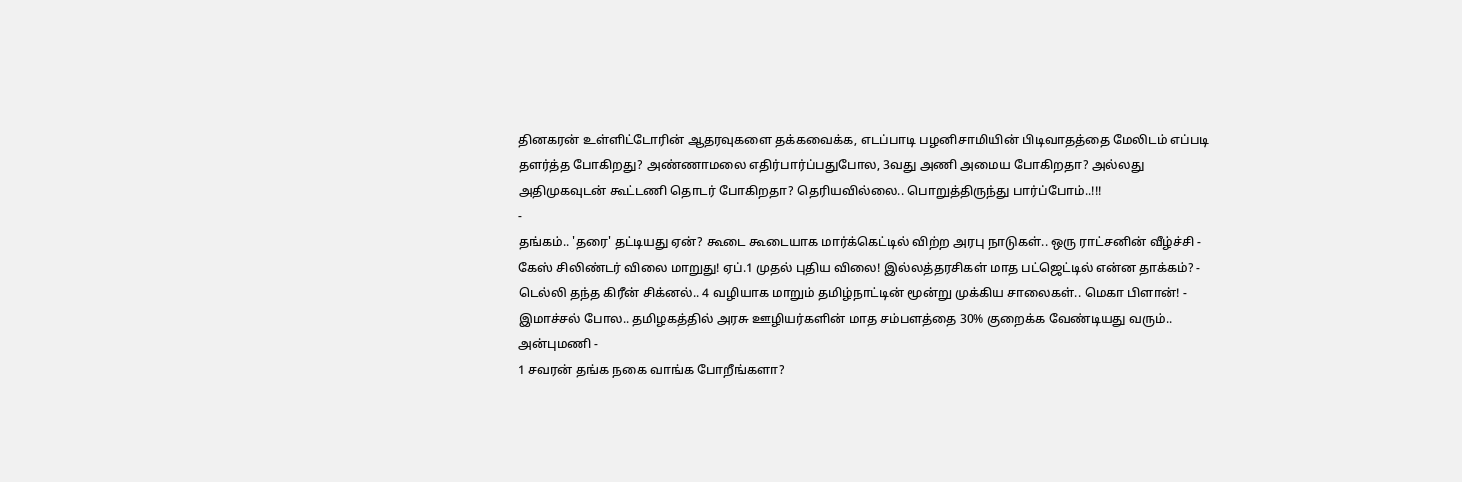தினகரன் உள்ளிட்டோரின் ஆதரவுகளை தக்கவைக்க, எடப்பாடி பழனிசாமியின் பிடிவாதத்தை மேலிடம் எப்படி தளர்த்த போகிறது? அண்ணாமலை எதிர்பார்ப்பதுபோல, 3வது அணி அமைய போகிறதா? அல்லது அதிமுகவுடன் கூட்டணி தொடர் போகிறதா? தெரியவில்லை.. பொறுத்திருந்து பார்ப்போம்..!!!
-
தங்கம்.. 'தரை' தட்டியது ஏன்? கூடை கூடையாக மார்க்கெட்டில் விற்ற அரபு நாடுகள்.. ஒரு ராட்சனின் வீழ்ச்சி -
கேஸ் சிலிண்டர் விலை மாறுது! ஏப்.1 முதல் புதிய விலை! இல்லத்தரசிகள் மாத பட்ஜெட்டில் என்ன தாக்கம்? -
டெல்லி தந்த கிரீன் சிக்னல்.. 4 வழியாக மாறும் தமிழ்நாட்டின் மூன்று முக்கிய சாலைகள்.. மெகா பிளான்! -
இமாச்சல் போல.. தமிழகத்தில் அரசு ஊழியர்களின் மாத சம்பளத்தை 30% குறைக்க வேண்டியது வரும்.. அன்புமணி -
1 சவரன் தங்க நகை வாங்க போறீங்களா?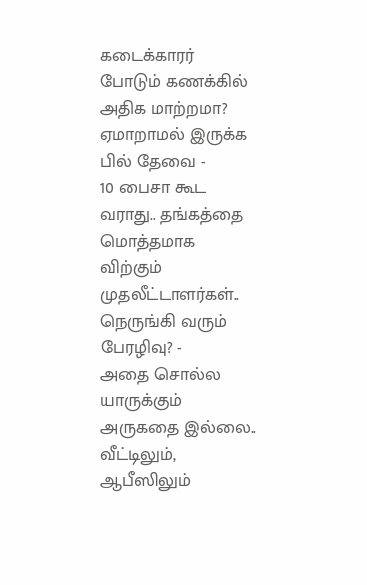கடைக்காரர் போடும் கணக்கில் அதிக மாற்றமா? ஏமாறாமல் இருக்க பில் தேவை -
10 பைசா கூட வராது.. தங்கத்தை மொத்தமாக விற்கும் முதலீட்டாளர்கள்.. நெருங்கி வரும் பேரழிவு? -
அதை சொல்ல யாருக்கும் அருகதை இல்லை.. வீட்டிலும், ஆபீஸிலும்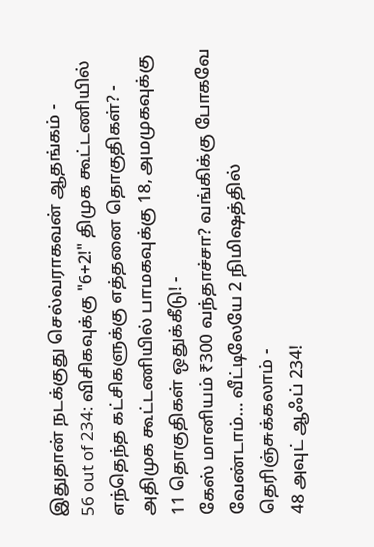இதுதான் நடக்குது செல்வராகவன் ஆதங்கம் -
56 out of 234: விசிகவுக்கு "6+2!" திமுக கூட்டணியில் எந்தெந்த கட்சிகளுக்கு எத்தனை தொகுதிகள்? -
அதிமுக கூட்டணியில் பாமகவுக்கு 18, அமமுகவுக்கு 11 தொகுதிகள் ஒதுக்கீடு! -
கேஸ் மானியம் ₹300 வந்தாச்சா? வங்கிக்கு போகவே வேண்டாம்… வீட்டிலேயே 2 நிமிஷத்தில் தெரிஞ்சுக்கலாம் -
48 அவுட் ஆஃப் 234!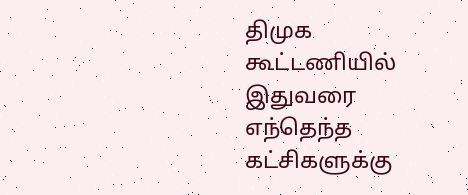திமுக கூட்டணியில் இதுவரை எந்தெந்த கட்சிகளுக்கு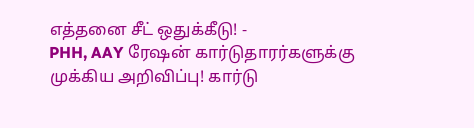எத்தனை சீட் ஒதுக்கீடு! -
PHH, AAY ரேஷன் கார்டுதாரர்களுக்கு முக்கிய அறிவிப்பு! கார்டு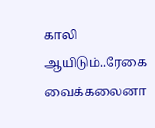காலி ஆயிடும்..ரேகை வைக்கலைனா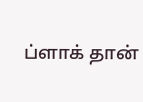ப்ளாக் தான்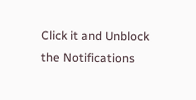Click it and Unblock the Notifications